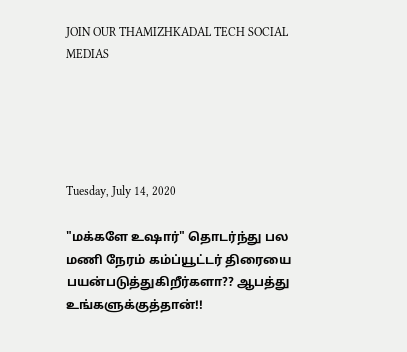JOIN OUR THAMIZHKADAL TECH SOCIAL MEDIAS





Tuesday, July 14, 2020

"மக்களே உஷார்" தொடர்ந்து பல மணி நேரம் கம்ப்யூட்டர் திரையை பயன்படுத்துகிறீர்களா?? ஆபத்து உங்களுக்குத்தான்!!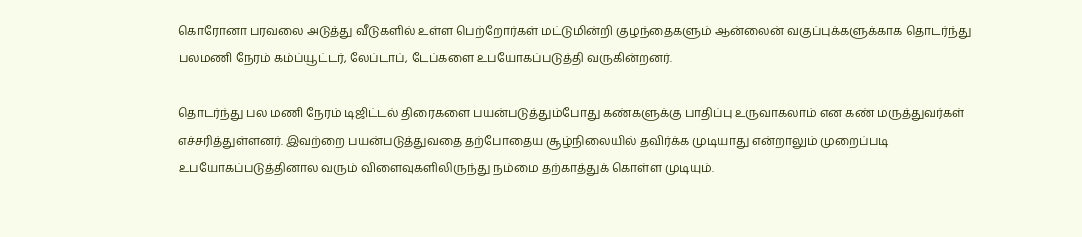கொரோனா பரவலை அடுத்து வீடுகளில் உள்ள பெற்றோர்கள் மட்டுமின்றி குழந்தைகளும் ஆன்லைன் வகுப்புக்களுக்காக தொடர்ந்து பலமணி நேரம் கம்ப்யூட்டர், லேப்டாப், டேப்களை உபயோகப்படுத்தி வருகின்றனர்.

தொடர்ந்து பல மணி நேரம் டிஜிட்டல் திரைகளை பயன்படுத்தும்போது கண்களுக்கு பாதிப்பு உருவாகலாம் என கண் மருத்துவர்கள் எச்சரித்துள்ளனர். இவற்றை பயன்படுத்துவதை தற்போதைய சூழ்நிலையில் தவிர்க்க முடியாது என்றாலும் முறைப்படி உபயோகப்படுத்தினால வரும் விளைவுகளிலிருந்து நம்மை தற்காத்துக் கொள்ள முடியும்.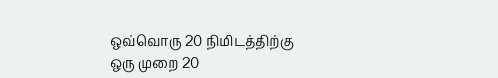ஒவ்வொரு 20 நிமிடத்திற்கு ஒரு முறை 20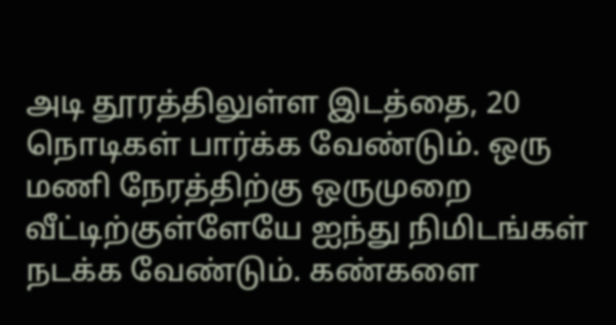அடி தூரத்திலுள்ள இடத்தை, 20 நொடிகள் பார்க்க வேண்டும். ஒரு மணி நேரத்திற்கு ஒருமுறை வீட்டிற்குள்ளேயே ஐந்து நிமிடங்கள் நடக்க வேண்டும். கண்களை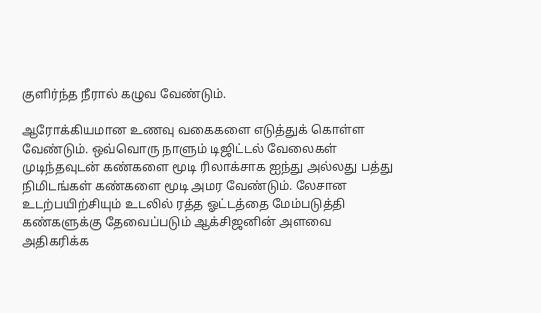குளிர்ந்த நீரால் கழுவ வேண்டும்.

ஆரோக்கியமான உணவு வகைகளை எடுத்துக் கொள்ள வேண்டும். ஒவ்வொரு நாளும் டிஜிட்டல் வேலைகள் முடிந்தவுடன் கண்களை மூடி ரிலாக்சாக ஐந்து அல்லது பத்து நிமிடங்கள் கண்களை மூடி அமர வேண்டும். லேசான உடற்பயிற்சியும் உடலில் ரத்த ஓட்டத்தை மேம்படுத்தி கண்களுக்கு தேவைப்படும் ஆக்சிஜனின் அளவை அதிகரிக்க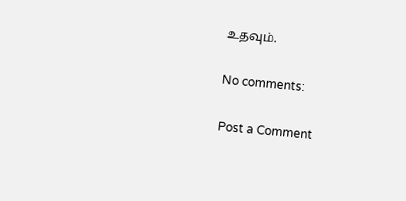உதவும்.

No comments:

Post a Comment